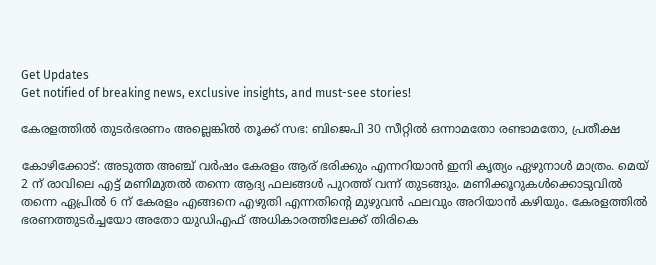Get Updates
Get notified of breaking news, exclusive insights, and must-see stories!

കേരളത്തില്‍ തുടര്‍ഭരണം അല്ലെങ്കില്‍ തൂക്ക് സഭ: ബിജെപി 30 സീറ്റില്‍ ഒന്നാമതോ രണ്ടാമതോ, പ്രതീക്ഷ

കോഴിക്കോട്: അടുത്ത അഞ്ച് വര്‍ഷം കേരളം ആര് ഭരിക്കും എന്നറിയാന്‍ ഇനി കൃത്യം ഏഴുനാള്‍ മാത്രം. മെയ് 2 ന് രാവിലെ എട്ട് മണിമുതല്‍ തന്നെ ആദ്യ ഫലങ്ങള്‍ പുറത്ത് വന്ന് തുടങ്ങും. മണിക്കൂറുകള്‍ക്കൊടുവില്‍ തന്നെ ഏപ്രില്‍ 6 ന് കേരളം എങ്ങനെ എഴുതി എന്നതിന്‍റെ മുഴുവന്‍ ഫലവും അറിയാന്‍ കഴിയും. കേരളത്തില്‍ ഭരണത്തുടര്‍ച്ചയോ അതോ യുഡിഎഫ് അധികാരത്തിലേക്ക് തിരികെ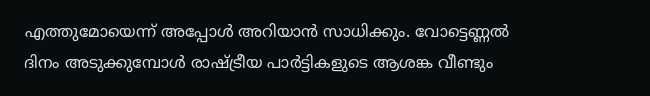എത്തുമോയെന്ന് അപ്പോള്‍ അറിയാന്‍ സാധിക്കും. വോട്ടെണ്ണല്‍ ദിനം അടുക്കുമ്പോള്‍ രാഷ്ട്രീയ പാര്‍ട്ടികളുടെ ആശങ്ക വീണ്ടും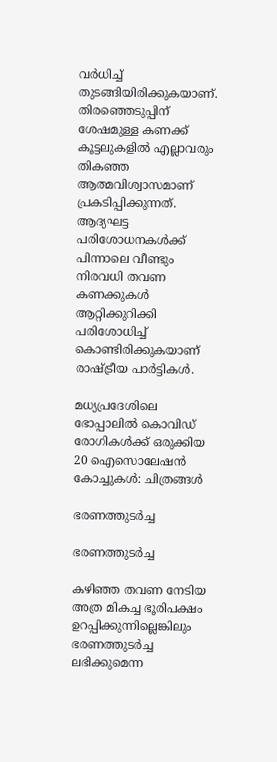വര്‍ധിച്ച് തുടങ്ങിയിരിക്കുകയാണ്. തിരഞ്ഞെടുപ്പിന് ശേഷമുള്ള കണക്ക് കൂട്ടലുകളില്‍ എല്ലാവരും തികഞ്ഞ ആത്മവിശ്വാസമാണ് പ്രകടിപ്പിക്കുന്നത്. ആദ്യഘട്ട പരിശോധനകള്‍ക്ക് പിന്നാലെ വീണ്ടും നിരവധി തവണ കണക്കുകള്‍ ആറ്റിക്കുറിക്കി പരിശോധിച്ച് കൊണ്ടിരിക്കുകയാണ് രാഷ്ട്രീയ പാര്‍ട്ടികള്‍.

മധ്യപ്രദേശിലെ ഭോപ്പാലില്‍ കൊവിഡ് രോഗികള്‍ക്ക് ഒരുക്കിയ 20 ഐസൊലേഷന്‍ കോച്ചുകള്‍: ചിത്രങ്ങള്‍

ഭരണത്തുടര്‍ച്ച

ഭരണത്തുടര്‍ച്ച

കഴിഞ്ഞ തവണ നേടിയ അത്ര മികച്ച ഭൂരിപക്ഷം ഉറപ്പിക്കുന്നില്ലെങ്കിലും ഭരണത്തുടര്‍ച്ച ലഭിക്കുമെന്ന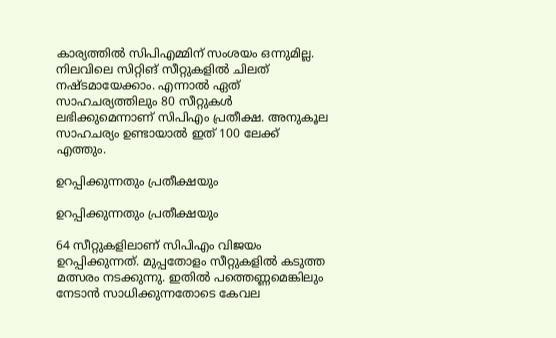കാര്യത്തില്‍ സിപിഎമ്മിന് സംശയം ഒന്നുമില്ല. നിലവിലെ സിറ്റിങ് സീറ്റുകളില്‍ ചിലത് നഷ്ടമായേക്കാം. എന്നാല്‍ ഏത് സാഹചര്യത്തിലും 80 സീറ്റുകള്‍ ലഭിക്കുമെന്നാണ് സിപിഎം പ്രതീക്ഷ. അനുകൂല സാഹചര്യം ഉണ്ടായാല്‍ ഇത് 100 ലേക്ക് എത്തും.

ഉറപ്പിക്കുന്നതും പ്രതീക്ഷയും

ഉറപ്പിക്കുന്നതും പ്രതീക്ഷയും

64 സീറ്റുകളിലാണ് സിപിഎം വിജയം ഉറപ്പിക്കുന്നത്. മുപ്പതോളം സീറ്റുകളില്‍ കടുത്ത മത്സരം നടക്കുന്നു. ഇതില്‍ പത്തെണ്ണമെങ്കിലും നേടാന്‍ സാധിക്കുന്നതോടെ കേവല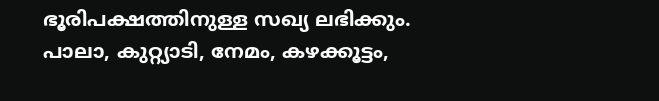ഭൂരിപക്ഷത്തിനുള്ള സഖ്യ ലഭിക്കും. പാലാ, കുറ്റ്യാടി, നേമം, കഴക്കൂട്ടം,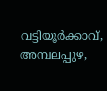വട്ടിയൂര്‍ക്കാവ്, അമ്പലപ്പുഴ,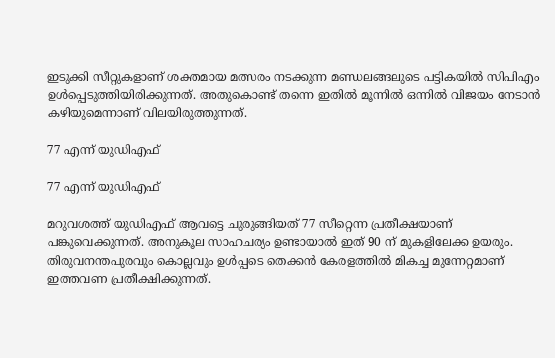ഇടുക്കി സീറ്റുകളാണ് ശക്തമായ മത്സരം നടക്കുന്ന മണ്ഡലങ്ങലുടെ പട്ടികയില്‍ സിപിഎം ഉള്‍പ്പെടുത്തിയിരിക്കുന്നത്. അതുകൊണ്ട് തന്നെ ഇതില്‍ മൂന്നില്‍ ഒന്നില്‍ വിജയം നേടാന്‍ കഴിയുമെന്നാണ് വിലയിരുത്തുന്നത്.

77 എന്ന് യുഡിഎഫ്

77 എന്ന് യുഡിഎഫ്

മറുവശത്ത് യുഡിഎഫ് ആവട്ടെ ചുരുങ്ങിയത് 77 സീറ്റെന്ന പ്രതീക്ഷയാണ് പങ്കുവെക്കുന്നത്. അനുകൂല സാഹചര്യം ഉണ്ടായാല്‍ ഇത് 90 ന് മുകളിലേക്ക ഉയരും. തിരുവനന്തപുരവും കൊല്ലവും ഉള്‍പ്പടെ തെക്കന്‍ കേരളത്തില്‍ മികച്ച മുന്നേറ്റമാണ് ഇത്തവണ പ്രതീക്ഷിക്കുന്നത്.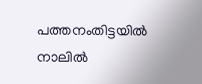പത്തനംതിട്ടയില്‍ നാലില്‍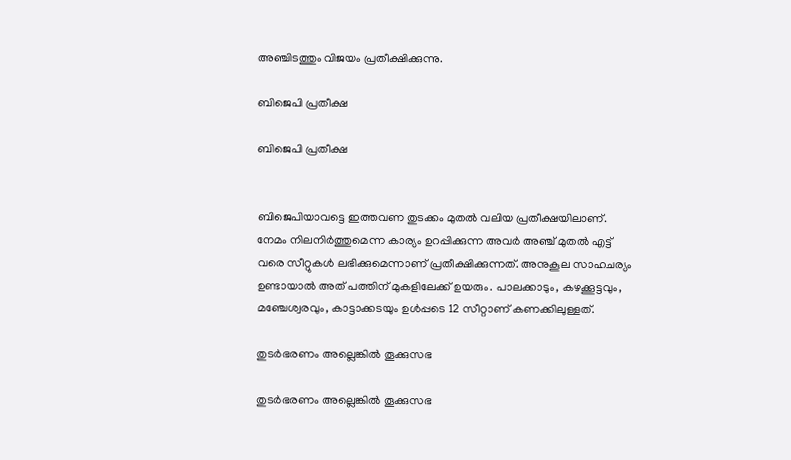അഞ്ചിടത്തും വിജയം പ്രതീക്ഷിക്കുന്നു.

ബിജെപി പ്രതീക്ഷ

ബിജെപി പ്രതീക്ഷ


ബിജെപിയാവട്ടെ ഇത്തവണ തുടക്കം മുതല്‍ വലിയ പ്രതീക്ഷയിലാണ്. നേമം നിലനിര്‍ത്തുമെന്ന കാര്യം ഉറപ്പിക്കുന്ന അവര്‍ അഞ്ച് മുതല്‍ എട്ട് വരെ സീറ്റുകള്‍ ലഭിക്കുമെന്നാണ് പ്രതീക്ഷിക്കുന്നത്. അനുകൂല സാഹചര്യം ഉണ്ടായാല്‍ അത് പത്തിന് മുകളിലേക്ക് ഉയരും. പാലക്കാടും, കഴക്കൂട്ടവും, മഞ്ചേശ്വരവും, കാട്ടാക്കടയും ഉള്‍പ്പടെ 12 സീറ്റാണ് കണക്കിലുള്ളത്.

തുടര്‍ഭരണം അല്ലെങ്കില്‍ തൂക്കുസഭ

തുടര്‍ഭരണം അല്ലെങ്കില്‍ തൂക്കുസഭ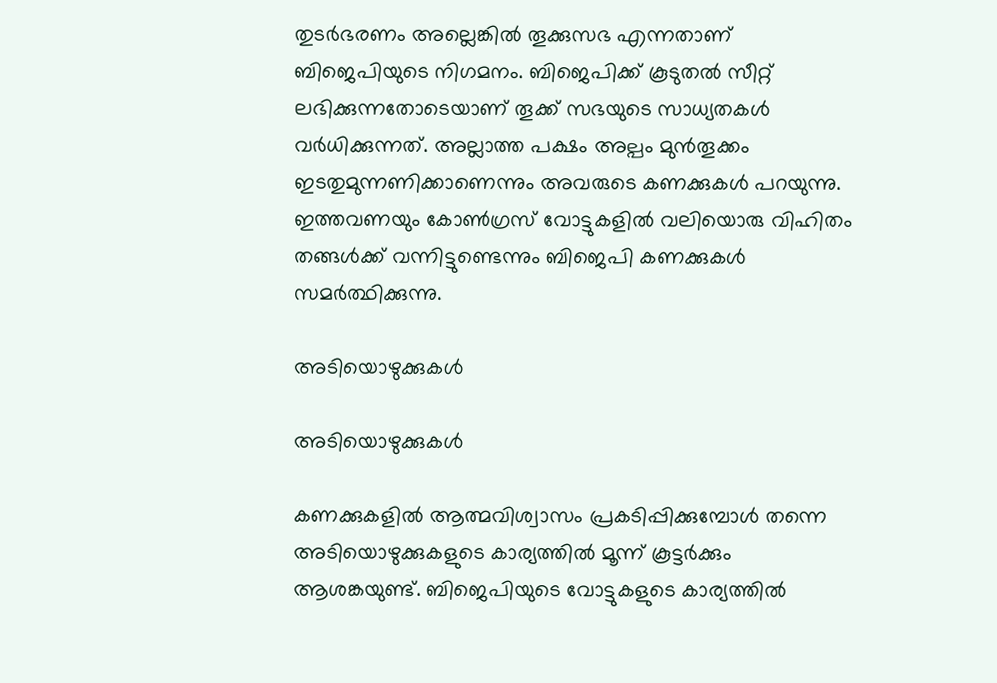തുടര്‍ഭരണം അല്ലെങ്കില്‍ തൂക്കുസഭ എന്നതാണ് ബിജെപിയുടെ നിഗമനം. ബിജെപിക്ക് കൂടുതല്‍ സീറ്റ് ലഭിക്കുന്നതോടെയാണ് തൂക്ക് സഭയുടെ സാധ്യതകള്‍ വര്‍ധിക്കുന്നത്. അല്ലാത്ത പക്ഷം അല്പം മുന്‍തൂക്കം ഇടതുമുന്നണിക്കാണെന്നും അവരുടെ കണക്കുകള്‍ പറയുന്നു. ഇത്തവണയും കോണ്‍ഗ്രസ് വോട്ടുകളില്‍ വലിയൊരു വിഹിതം തങ്ങള്‍ക്ക് വന്നിട്ടുണ്ടെന്നും ബിജെപി കണക്കുകള്‍ സമര്‍ത്ഥിക്കുന്നു.

അടിയൊഴുക്കുകള്‍

അടിയൊഴുക്കുകള്‍

കണക്കുകളില്‍ ആത്മവിശ്വാസം പ്രകടിപ്പിക്കുമ്പോള്‍ തന്നെ അടിയൊഴുക്കുകളുടെ കാര്യത്തില്‍ മൂന്ന് കൂട്ടര്‍ക്കും ആശങ്കയുണ്ട്. ബിജെപിയുടെ വോട്ടുകളുടെ കാര്യത്തില്‍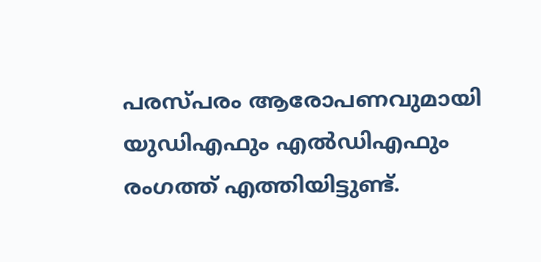പരസ്പരം ആരോപണവുമായി യുഡിഎഫും എല്‍ഡിഎഫും രംഗത്ത് എത്തിയിട്ടുണ്ട്.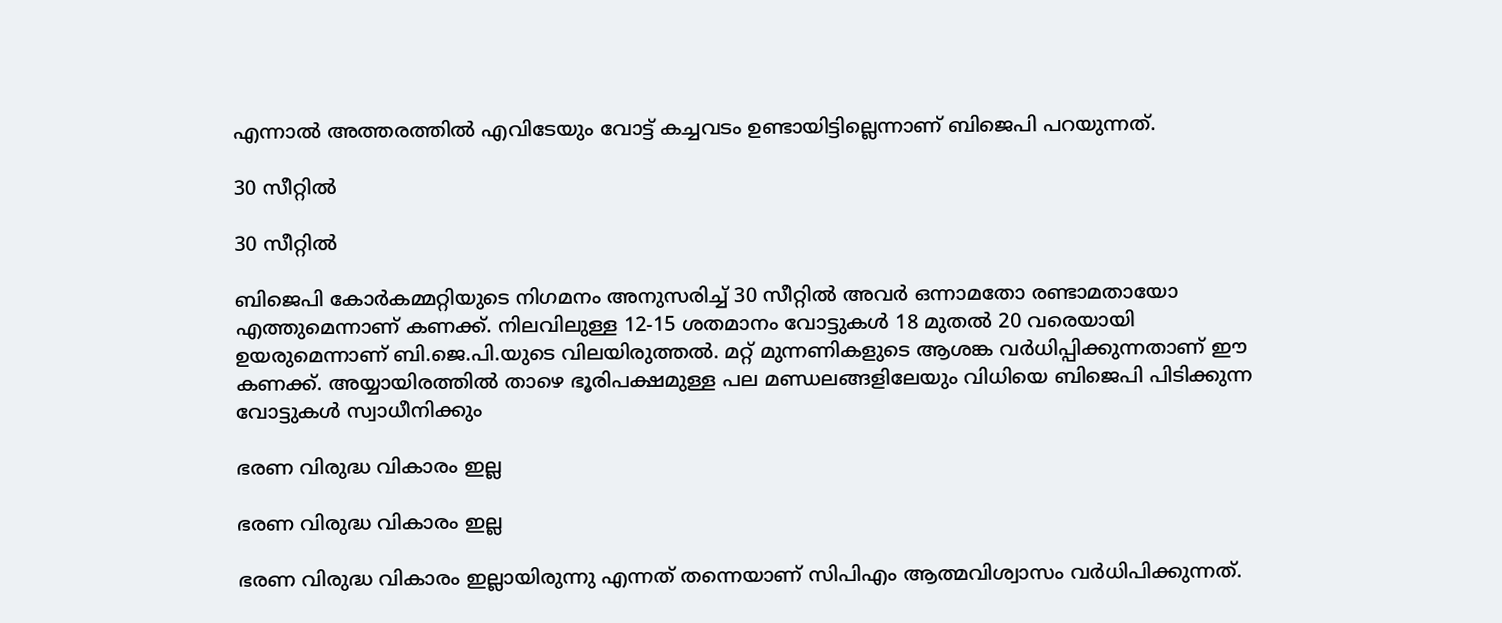എന്നാല്‍ അത്തരത്തില്‍ എവിടേയും വോട്ട് കച്ചവടം ഉണ്ടായിട്ടില്ലെന്നാണ് ബിജെപി പറയുന്നത്.

30 സീറ്റില്‍

30 സീറ്റില്‍

ബിജെപി കോര്‍കമ്മറ്റിയുടെ നിഗമനം അനുസരിച്ച് 30 സീറ്റില്‍ അവര്‍ ഒന്നാമതോ രണ്ടാമതായോ എത്തുമെന്നാണ് കണക്ക്. നിലവിലുള്ള 12-15 ശതമാനം വോട്ടുകള്‍ 18 മുതല്‍ 20 വരെയായി ഉയരുമെന്നാണ് ബി.ജെ.പി.യുടെ വിലയിരുത്തല്‍. മറ്റ് മുന്നണികളുടെ ആശങ്ക വര്‍ധിപ്പിക്കുന്നതാണ് ഈ കണക്ക്. അയ്യായിരത്തില്‍ താഴെ ഭൂരിപക്ഷമുള്ള പല മണ്ഡലങ്ങളിലേയും വിധിയെ ബിജെപി പിടിക്കുന്ന വോട്ടുകള്‍ സ്വാധീനിക്കും

ഭരണ വിരുദ്ധ വികാരം ഇല്ല

ഭരണ വിരുദ്ധ വികാരം ഇല്ല

ഭരണ വിരുദ്ധ വികാരം ഇല്ലായിരുന്നു എന്നത് തന്നെയാണ് സിപിഎം ആത്മവിശ്വാസം വര്‍ധിപിക്കുന്നത്.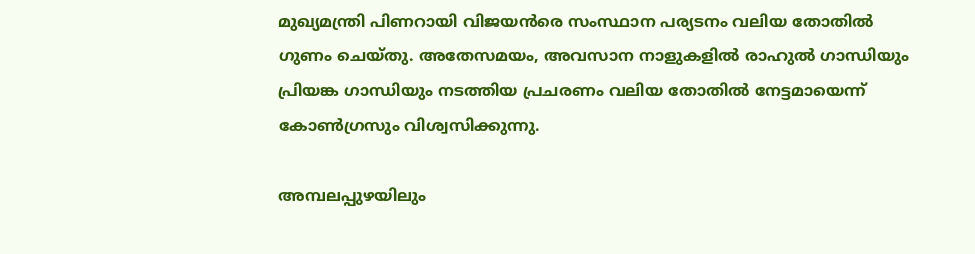മുഖ്യമന്ത്രി പിണറായി വിജയന്‍രെ സംസ്ഥാന പര്യടനം വലിയ തോതില്‍ ഗുണം ചെയ്തു. അതേസമയം, അവസാന നാളുകളില്‍ രാഹുല്‍ ഗാന്ധിയും പ്രിയങ്ക ഗാന്ധിയും നടത്തിയ പ്രചരണം വലിയ തോതില്‍ നേട്ടമായെന്ന് കോണ്‍ഗ്രസും വിശ്വസിക്കുന്നു.

അമ്പലപ്പുഴയിലും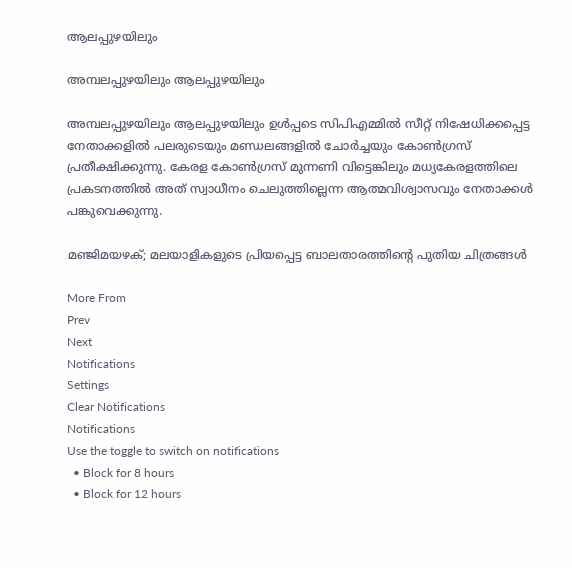ആലപ്പുഴയിലും

അമ്പലപ്പുഴയിലും ആലപ്പുഴയിലും

അമ്പലപ്പുഴയിലും ആലപ്പുഴയിലും ഉള്‍പ്പടെ സിപിഎമ്മില്‍ സീറ്റ് നിഷേധിക്കപ്പെട്ട നേതാക്കളില്‍ പലരുടെയും മണ്ഡലങ്ങളില്‍ ചോര്‍ച്ചയും കോണ്‍ഗ്രസ് പ്രതീക്ഷിക്കുന്നു. കേരള കോണ്‍ഗ്രസ് മുന്നണി വിട്ടെങ്കിലും മധ്യകേരളത്തിലെ പ്രകടനത്തില്‍ അത് സ്വാധീനം ചെലുത്തില്ലെന്ന ആത്മവിശ്വാസവും നേതാക്കള്‍ പങ്കുവെക്കുന്നു.

മഞ്ജിമയഴക്; മലയാളികളുടെ പ്രിയപ്പെട്ട ബാലതാരത്തിന്റെ പുതിയ ചിത്രങ്ങൾ

More From
Prev
Next
Notifications
Settings
Clear Notifications
Notifications
Use the toggle to switch on notifications
  • Block for 8 hours
  • Block for 12 hours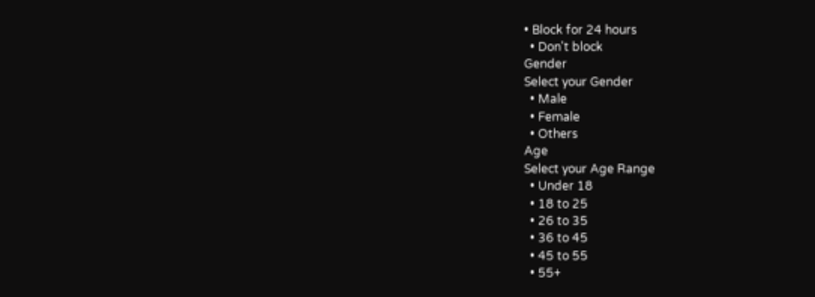• Block for 24 hours
  • Don't block
Gender
Select your Gender
  • Male
  • Female
  • Others
Age
Select your Age Range
  • Under 18
  • 18 to 25
  • 26 to 35
  • 36 to 45
  • 45 to 55
  • 55+